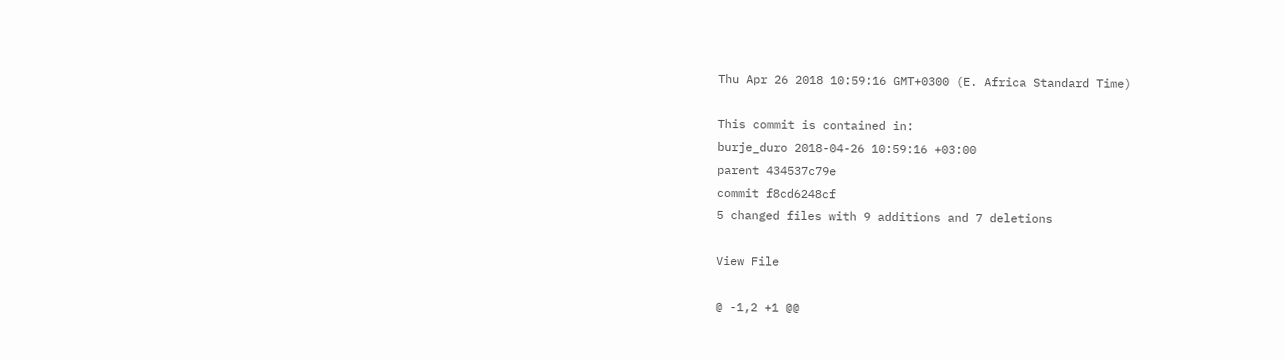Thu Apr 26 2018 10:59:16 GMT+0300 (E. Africa Standard Time)

This commit is contained in:
burje_duro 2018-04-26 10:59:16 +03:00
parent 434537c79e
commit f8cd6248cf
5 changed files with 9 additions and 7 deletions

View File

@ -1,2 +1 @@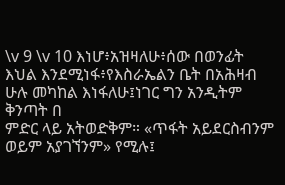\v 9 \v 10 እነሆ፥አዝዛለሁ፥ሰው በወንፊት እህል እንደሚነፋ፥የእስራኤልን ቤት በአሕዛብ ሁሉ መካከል እነፋለሁ፤ነገር ግን አንዲትም ቅንጣት በ
ምድር ላይ አትወድቅም። «ጥፋት አይደርስብንም ወይም አያገኘንም» የሚሉ፤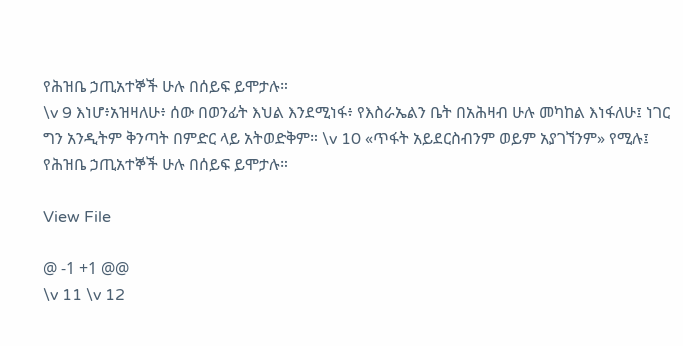የሕዝቤ ኃጢአተኞች ሁሉ በሰይፍ ይሞታሉ።
\v 9 እነሆ፥አዝዛለሁ፥ ሰው በወንፊት እህል እንደሚነፋ፥ የእስራኤልን ቤት በአሕዛብ ሁሉ መካከል እነፋለሁ፤ ነገር ግን አንዲትም ቅንጣት በምድር ላይ አትወድቅም። \v 10 «ጥፋት አይደርስብንም ወይም አያገኘንም» የሚሉ፤ የሕዝቤ ኃጢአተኞች ሁሉ በሰይፍ ይሞታሉ።

View File

@ -1 +1 @@
\v 11 \v 12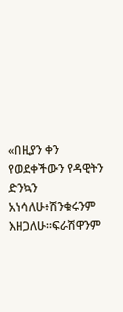«በዚያን ቀን የወደቀችውን የዳዊትን ድንኳን አነሳለሁ፥ሽንቁሩንም እዘጋለሁ።ፍራሽዋንም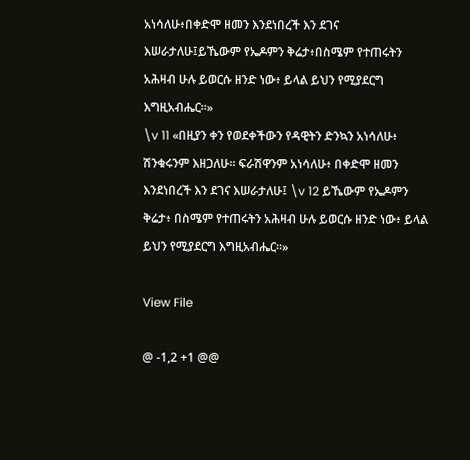አነሳለሁ፥በቀድሞ ዘመን እንደነበረች እን ደገና እሠራታለሁ፤ይኼውም የኤዶምን ቅሬታ፥በስሜም የተጠሩትን አሕዛብ ሁሉ ይወርሱ ዘንድ ነው፥ ይላል ይህን የሚያደርግ እግዚአብሔር።»
\v 11 «በዚያን ቀን የወደቀችውን የዳዊትን ድንኳን አነሳለሁ፥ ሽንቁሩንም እዘጋለሁ። ፍራሽዋንም አነሳለሁ፥ በቀድሞ ዘመን እንደነበረች እን ደገና እሠራታለሁ፤ \v 12 ይኼውም የኤዶምን ቅሬታ፥ በስሜም የተጠሩትን አሕዛብ ሁሉ ይወርሱ ዘንድ ነው፥ ይላል ይህን የሚያደርግ እግዚአብሔር።»

View File

@ -1,2 +1 @@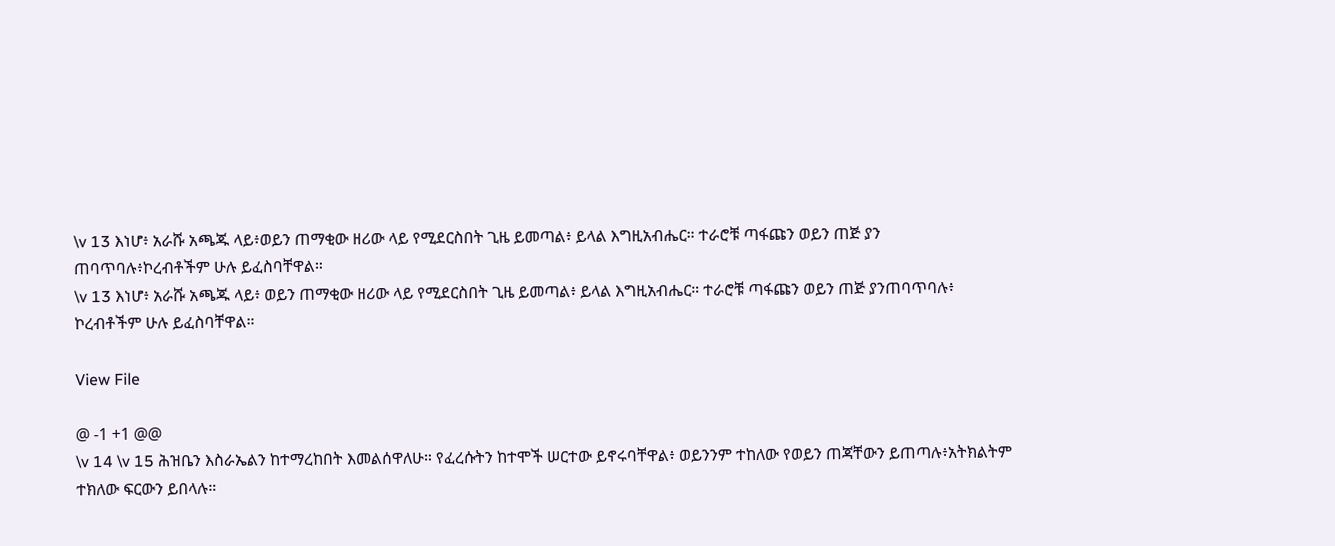\v 13 እነሆ፥ አራሹ አጫጁ ላይ፥ወይን ጠማቂው ዘሪው ላይ የሚደርስበት ጊዜ ይመጣል፥ ይላል እግዚአብሔር። ተራሮቹ ጣፋጩን ወይን ጠጅ ያን
ጠባጥባሉ፥ኮረብቶችም ሁሉ ይፈስባቸዋል።
\v 13 እነሆ፥ አራሹ አጫጁ ላይ፥ ወይን ጠማቂው ዘሪው ላይ የሚደርስበት ጊዜ ይመጣል፥ ይላል እግዚአብሔር። ተራሮቹ ጣፋጩን ወይን ጠጅ ያንጠባጥባሉ፥ ኮረብቶችም ሁሉ ይፈስባቸዋል።

View File

@ -1 +1 @@
\v 14 \v 15 ሕዝቤን እስራኤልን ከተማረከበት እመልሰዋለሁ። የፈረሱትን ከተሞች ሠርተው ይኖሩባቸዋል፥ ወይንንም ተከለው የወይን ጠጃቸውን ይጠጣሉ፥አትክልትም ተክለው ፍርውን ይበላሉ።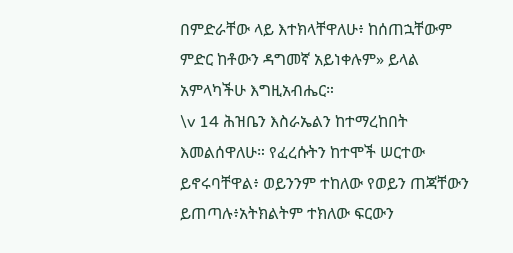በምድራቸው ላይ እተክላቸዋለሁ፥ ከሰጠኋቸውም ምድር ከቶውን ዳግመኛ አይነቀሉም» ይላል አምላካችሁ እግዚአብሔር።
\v 14 ሕዝቤን እስራኤልን ከተማረከበት እመልሰዋለሁ። የፈረሱትን ከተሞች ሠርተው ይኖሩባቸዋል፥ ወይንንም ተከለው የወይን ጠጃቸውን ይጠጣሉ፥አትክልትም ተክለው ፍርውን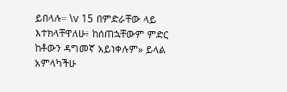ይበላሉ። \v 15 በምድራቸው ላይ እተክላቸዋለሁ፥ ከሰጠኋቸውም ምድር ከቶውን ዳግመኛ አይነቀሉም» ይላል አምላካችሁ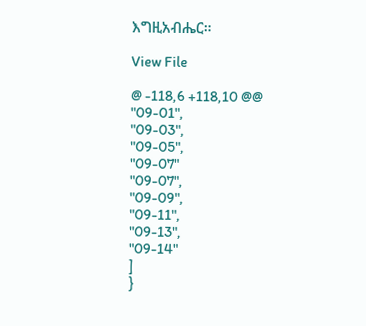እግዚአብሔር።

View File

@ -118,6 +118,10 @@
"09-01",
"09-03",
"09-05",
"09-07"
"09-07",
"09-09",
"09-11",
"09-13",
"09-14"
]
}